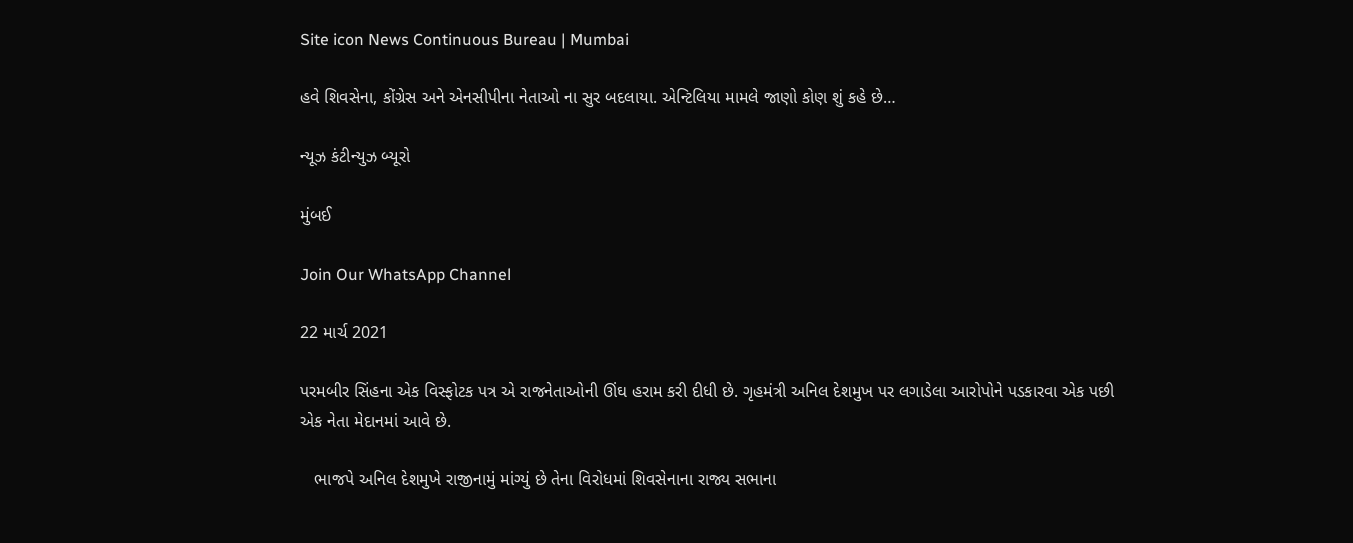Site icon News Continuous Bureau | Mumbai

હવે શિવસેના, કોંગ્રેસ અને એનસીપીના નેતાઓ ના સુર બદલાયા. એન્ટિલિયા મામલે જાણો કોણ શું કહે છે…

ન્યૂઝ કંટીન્યુઝ બ્યૂરો

મુંબઈ

Join Our WhatsApp Channel

22 માર્ચ 2021

પરમબીર સિંહના એક વિસ્ફોટક પત્ર એ રાજનેતાઓની ઊંઘ હરામ કરી દીધી છે. ગૃહમંત્રી અનિલ દેશમુખ પર લગાડેલા આરોપોને પડકારવા એક પછી એક નેતા મેદાનમાં આવે છે.

   ભાજપે અનિલ દેશમુખે રાજીનામું માંગ્યું છે તેના વિરોધમાં શિવસેનાના રાજ્ય સભાના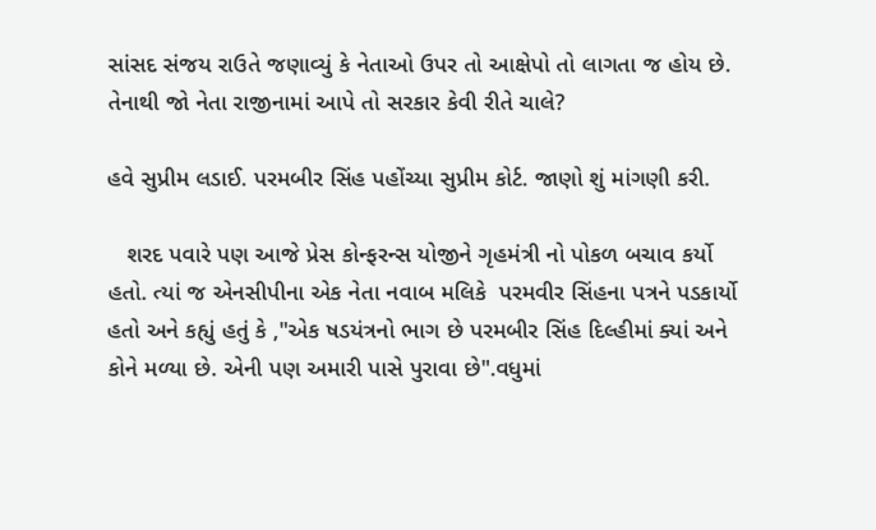સાંસદ સંજય રાઉતે જણાવ્યું કે નેતાઓ ઉપર તો આક્ષેપો તો લાગતા જ હોય છે. તેનાથી જો નેતા રાજીનામાં આપે તો સરકાર કેવી રીતે ચાલે?

હવે સુપ્રીમ લડાઈ. પરમબીર સિંહ પહોંચ્યા સુપ્રીમ કોર્ટ. જાણો શું માંગણી કરી.

   શરદ પવારે પણ આજે પ્રેસ કોન્ફરન્સ યોજીને ગૃહમંત્રી નો પોકળ બચાવ કર્યો હતો. ત્યાં જ એનસીપીના એક નેતા નવાબ મલિકે  પરમવીર સિંહના પત્રને પડકાર્યો હતો અને કહ્યું હતું કે ,"એક ષડયંત્રનો ભાગ છે પરમબીર સિંહ દિલ્હીમાં ક્યાં અને કોને મળ્યા છે. એની પણ અમારી પાસે પુરાવા છે".વધુમાં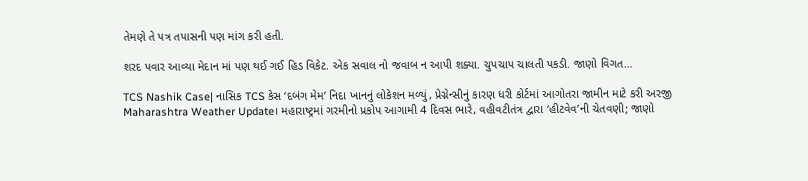તેમણે તે પત્ર તપાસની પણ માંગ કરી હતી.

શરદ પવાર આવ્યા મેદાન માં પણ થઈ ગઈ હિડ વિકેટ. એક સવાલ નો જવાબ ન આપી શક્યા. ચુપચાપ ચાલતી પકડી. જાણો વિગત…

TCS Nashik Case| નાસિક TCS કેસ ‘દબંગ મેમ’ નિદા ખાનનું લોકેશન મળ્યું, પ્રેગ્નેન્સીનું કારણ ધરી કોર્ટમાં આગોતરા જામીન માટે કરી અરજી
Maharashtra Weather Update। મહારાષ્ટ્રમાં ગરમીનો પ્રકોપ આગામી 4 દિવસ ભારે, વહીવટીતંત્ર દ્વારા ‘હીટવેવ’ની ચેતવણી; જાણો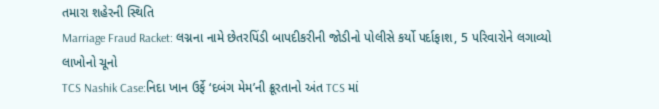તમારા શહેરની સ્થિતિ
Marriage Fraud Racket: લગ્નના નામે છેતરપિંડી બાપદીકરીની જોડીનો પોલીસે કર્યો પર્દાફાશ, 5 પરિવારોને લગાવ્યો લાખોનો ચૂનો
TCS Nashik Case:નિદા ખાન ઉર્ફે ‘દબંગ મેમ’ની ક્રૂરતાનો અંત TCS માં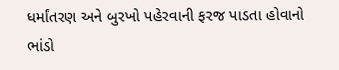ધર્માંતરણ અને બુરખો પહેરવાની ફરજ પાડતા હોવાનો ભાંડો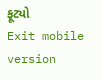ફૂટ્યો
Exit mobile version